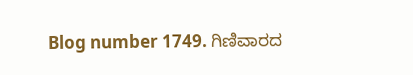Blog number 1749. ಗಿಣಿವಾರದ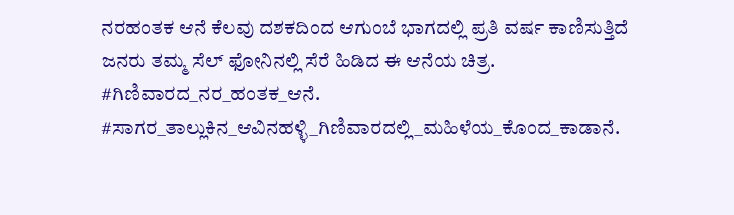ನರಹಂತಕ ಆನೆ ಕೆಲವು ದಶಕದಿಂದ ಆಗುಂಬೆ ಭಾಗದಲ್ಲಿ ಪ್ರತಿ ವರ್ಷ ಕಾಣಿಸುತ್ತಿದೆ ಜನರು ತಮ್ಮ ಸೆಲ್ ಫೋನಿನಲ್ಲಿ ಸೆರೆ ಹಿಡಿದ ಈ ಆನೆಯ ಚಿತ್ರ.
#ಗಿಣಿವಾರದ_ನರ_ಹಂತಕ_ಆನೆ. #ಸಾಗರ_ತಾಲ್ಲುಕಿನ_ಆವಿನಹಳ್ಳಿ_ಗಿಣಿವಾರದಲ್ಲಿ_ಮಹಿಳೆಯ_ಕೊಂದ_ಕಾಡಾನೆ.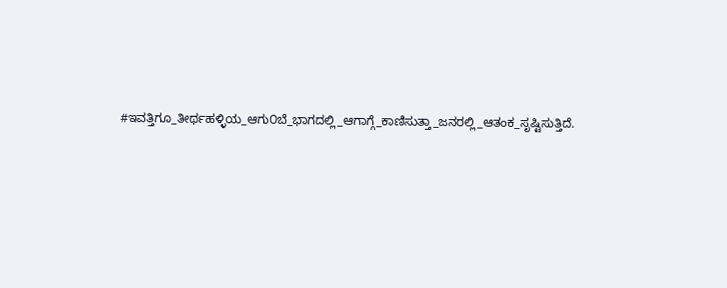#ಇವತ್ತಿಗೂ_ತೀರ್ಥಹಳ್ಳಿಯ_ಆಗು೦ಬೆ_ಭಾಗದಲ್ಲಿ_ಆಗಾಗ್ಗೆ_ಕಾಣಿಸುತ್ತಾ_ಜನರಲ್ಲಿ_ಆತಂಕ_ಸೃಷ್ಟಿಸುತ್ತಿದೆ.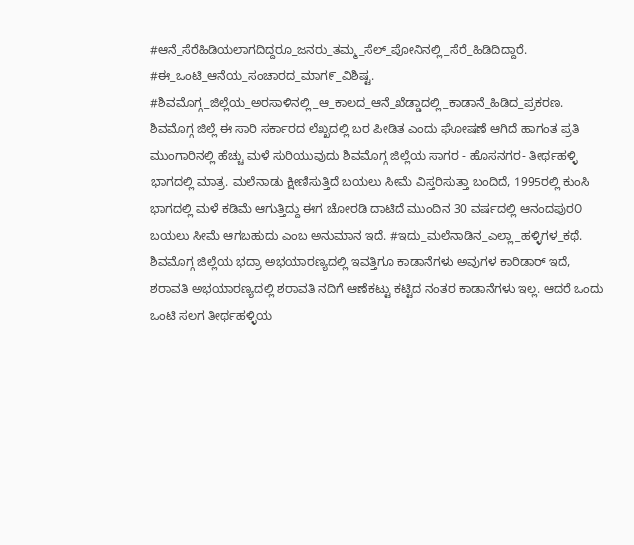#ಆನೆ_ಸೆರೆಹಿಡಿಯಲಾಗದಿದ್ದರೂ_ಜನರು_ತಮ್ಮ_ಸೆಲ್_ಪೋನಿನಲ್ಲಿ_ಸೆರೆ_ಹಿಡಿದಿದ್ದಾರೆ. #ಈ_ಒಂಟಿ_ಆನೆಯ_ಸಂಚಾರದ_ಮಾಗ೯_ವಿಶಿಷ್ಟ. #ಶಿವಮೊಗ್ಗ_ಜಿಲ್ಲೆಯ_ಅರಸಾಳಿನಲ್ಲಿ_ಆ_ಕಾಲದ_ಆನೆ_ಖೆಡ್ಡಾದಲ್ಲಿ_ಕಾಡಾನೆ_ಹಿಡಿದ_ಪ್ರಕರಣ. ಶಿವಮೊಗ್ಗ ಜಿಲ್ಲೆ ಈ ಸಾರಿ ಸರ್ಕಾರದ ಲೆಖ್ಖದಲ್ಲಿ ಬರ ಪೀಡಿತ ಎಂದು ಘೋಷಣೆ ಆಗಿದೆ ಹಾಗಂತ ಪ್ರತಿ ಮುಂಗಾರಿನಲ್ಲಿ ಹೆಚ್ಚು ಮಳೆ ಸುರಿಯುವುದು ಶಿವಮೊಗ್ಗ ಜಿಲ್ಲೆಯ ಸಾಗರ - ಹೊಸನಗರ- ತೀರ್ಥಹಳ್ಳಿ ಭಾಗದಲ್ಲಿ ಮಾತ್ರ. ಮಲೆನಾಡು ಕ್ಷೀಣಿಸುತ್ತಿದೆ ಬಯಲು ಸೀಮೆ ವಿಸ್ತರಿಸುತ್ತಾ ಬಂದಿದೆ, 1995ರಲ್ಲಿ ಕುಂಸಿ ಭಾಗದಲ್ಲಿ ಮಳೆ ಕಡಿಮೆ ಆಗುತ್ತಿದ್ದು ಈಗ ಚೋರಡಿ ದಾಟಿದೆ ಮುಂದಿನ 30 ವರ್ಷದಲ್ಲಿ ಆನಂದಪುರ೦ ಬಯಲು ಸೀಮೆ ಆಗಬಹುದು ಎಂಬ ಅನುಮಾನ ಇದೆ. #ಇದು_ಮಲೆನಾಡಿನ_ಎಲ್ಲಾ_ಹಳ್ಳಿಗಳ_ಕಥೆ. ಶಿವಮೊಗ್ಗ ಜಿಲ್ಲೆಯ ಭದ್ರಾ ಅಭಯಾರಣ್ಯದಲ್ಲಿ ಇವತ್ತಿಗೂ ಕಾಡಾನೆಗಳು ಅವುಗಳ ಕಾರಿಡಾರ್ ಇದೆ, ಶರಾವತಿ ಅಭಯಾರಣ್ಯದಲ್ಲಿ ಶರಾವತಿ ನದಿಗೆ ಆಣೆಕಟ್ಟು ಕಟ್ಟಿದ ನಂತರ ಕಾಡಾನೆಗಳು ಇಲ್ಲ. ಆದರೆ ಒಂದು ಒಂಟಿ ಸಲಗ ತೀರ್ಥಹಳ್ಳಿಯ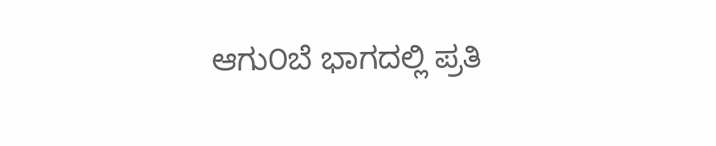ಆಗು೦ಬೆ ಭಾಗದಲ್ಲಿ ಪ್ರತಿ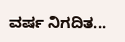ವರ್ಷ ನಿಗದಿತ...